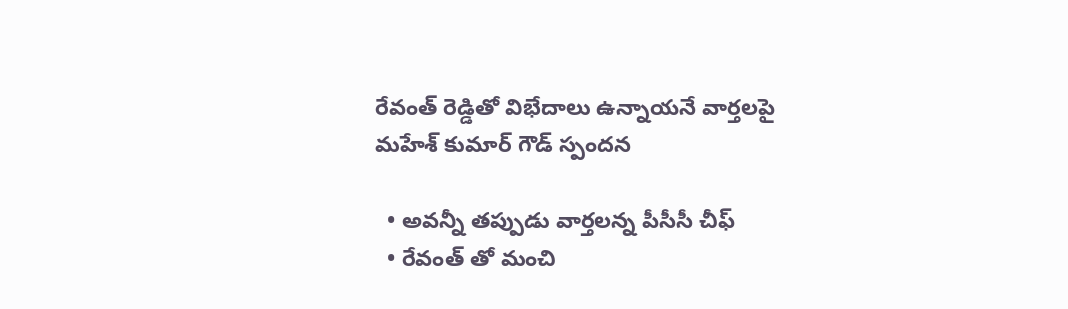రేవంత్ రెడ్డితో విభేదాలు ఉన్నాయనే వార్తలపై మహేశ్ కుమార్ గౌడ్ స్పందన

  • అవన్నీ తప్పుడు వార్తలన్న పీసీసీ చీఫ్
  • రేవంత్ తో మంచి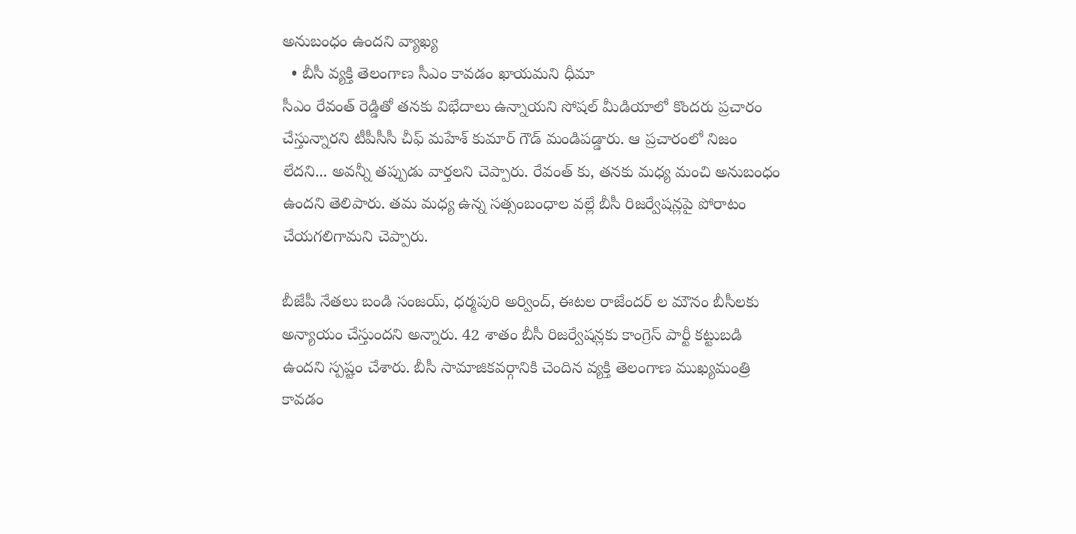అనుబంధం ఉందని వ్యాఖ్య
  • బీసీ వ్యక్తి తెలంగాణ సీఎం కావడం ఖాయమని ధీమా
సీఎం రేవంత్ రెడ్డితో తనకు విభేదాలు ఉన్నాయని సోషల్ మీడియాలో కొందరు ప్రచారం చేస్తున్నారని టీపీసీసీ చీఫ్ మహేశ్ కుమార్ గౌడ్ మండిపడ్డారు. ఆ ప్రచారంలో నిజం లేదని... అవన్నీ తప్పుడు వార్తలని చెప్పారు. రేవంత్ కు, తనకు మధ్య మంచి అనుబంధం ఉందని తెలిపారు. తమ మధ్య ఉన్న సత్సంబంధాల వల్లే బీసీ రిజర్వేషన్లపై పోరాటం చేయగలిగామని చెప్పారు.

బీజేపీ నేతలు బండి సంజయ్, ధర్మపురి అర్వింద్, ఈటల రాజేందర్ ల మౌనం బీసీలకు అన్యాయం చేస్తుందని అన్నారు. 42 శాతం బీసీ రిజర్వేషన్లకు కాంగ్రెస్ పార్టీ కట్టుబడి ఉందని స్పష్టం చేశారు. బీసీ సామాజికవర్గానికి చెందిన వ్యక్తి తెలంగాణ ముఖ్యమంత్రి కావడం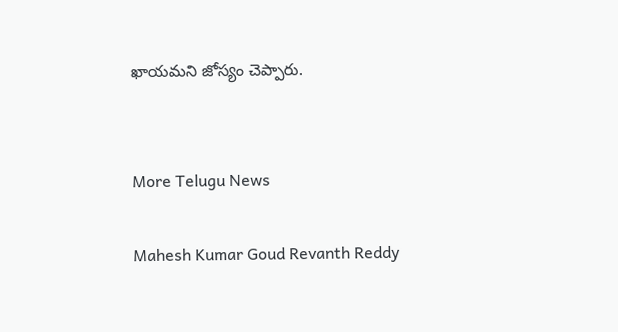ఖాయమని జోస్యం చెప్పారు.


More Telugu News

Mahesh Kumar Goud Revanth Reddy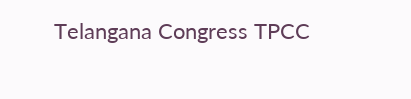Telangana Congress TPCC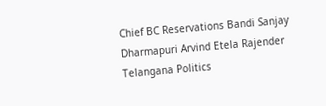Chief BC Reservations Bandi Sanjay Dharmapuri Arvind Etela Rajender Telangana Politics